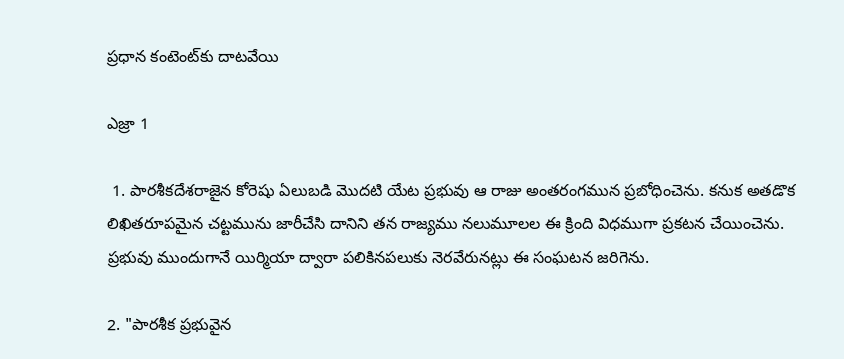ప్రధాన కంటెంట్‌కు దాటవేయి

ఎజ్రా 1

 1. పారశీకదేశరాజైన కోరెషు ఏలుబడి మొదటి యేట ప్రభువు ఆ రాజు అంతరంగమున ప్రబోధించెను. కనుక అతడొక లిఖితరూపమైన చట్టమును జారీచేసి దానిని తన రాజ్యము నలుమూలల ఈ క్రింది విధముగా ప్రకటన చేయించెను. ప్రభువు ముందుగానే యిర్మియా ద్వారా పలికినపలుకు నెరవేరునట్లు ఈ సంఘటన జరిగెను.

2. "పారశీక ప్రభువైన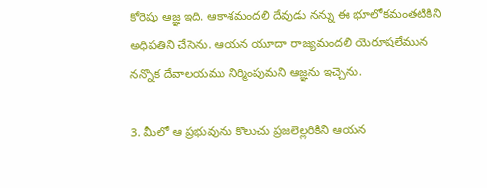కోరెషు ఆజ్ఞ ఇది. ఆకాశమందలి దేవుడు నన్ను ఈ భూలోకమంతటికిని అధిపతిని చేసెను. ఆయన యూదా రాజ్యమందలి యెరూషలేమున నన్నొక దేవాలయము నిర్మింపుమని ఆజ్ఞను ఇచ్చెను.

3. మీలో ఆ ప్రభువును కొలుచు ప్రజలెల్లరికిని ఆయన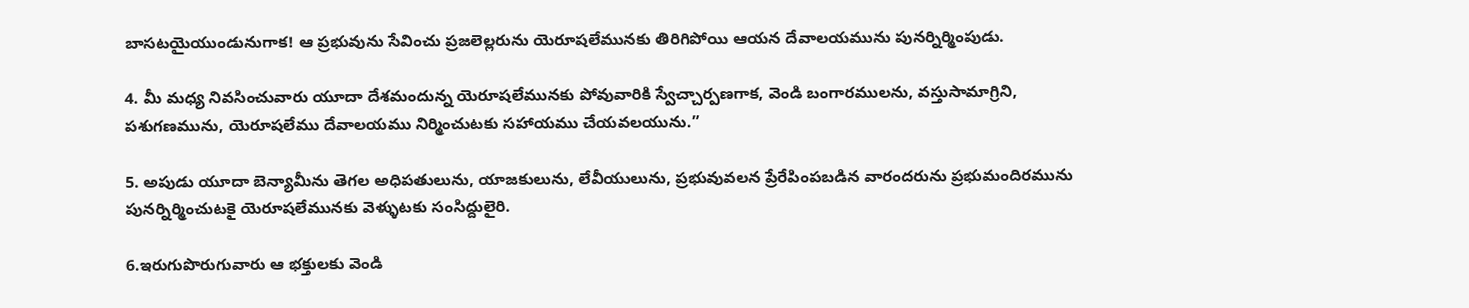బాసటయైయుండునుగాక! ఆ ప్రభువును సేవించు ప్రజలెల్లరును యెరూషలేమునకు తిరిగిపోయి ఆయన దేవాలయమును పునర్నిర్మింపుడు.

4. మీ మధ్య నివసించువారు యూదా దేశమందున్న యెరూషలేమునకు పోవువారికి స్వేచ్చార్పణగాక, వెండి బంగారములను, వస్తుసామాగ్రిని, పశుగణమును, యెరూషలేము దేవాలయము నిర్మించుటకు సహాయము చేయవలయును.”

5. అపుడు యూదా బెన్యామీను తెగల అధిపతులును, యాజకులును, లేవీయులును, ప్రభువువలన ప్రేరేపింపబడిన వారందరును ప్రభుమందిరమును పునర్నిర్మించుటకై యెరూషలేమునకు వెళ్ళుటకు సంసిద్దులైరి.

6.ఇరుగుపొరుగువారు ఆ భక్తులకు వెండి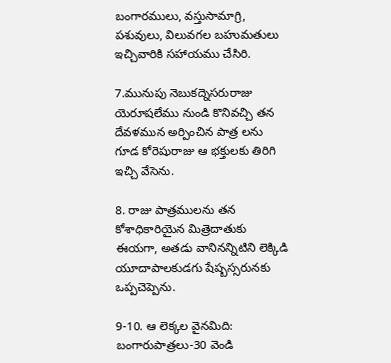బంగారములు, వస్తుసామాగ్రి, పశువులు, విలువగల బహుమతులు ఇచ్చివారికి సహాయము చేసిరి.

7.మునుపు నెబుకద్నెసరురాజు యెరూషలేము నుండి కొనివచ్చి తన దేవళమున అర్పించిన పాత్ర లను గూడ కోరెషురాజు ఆ భక్తులకు తిరిగి ఇచ్చి వేసెను.

8. రాజు పాత్రములను తన కోశాధికారియైన మిత్రెదాతుకు ఈయగా, అతడు వానినన్నిటిని లెక్కిడి యూదాపాలకుడగు షేష్బస్సరునకు ఒప్పచెప్పెను.

9-10. ఆ లెక్కల వైనమిది: బంగారుపాత్రలు-30 వెండి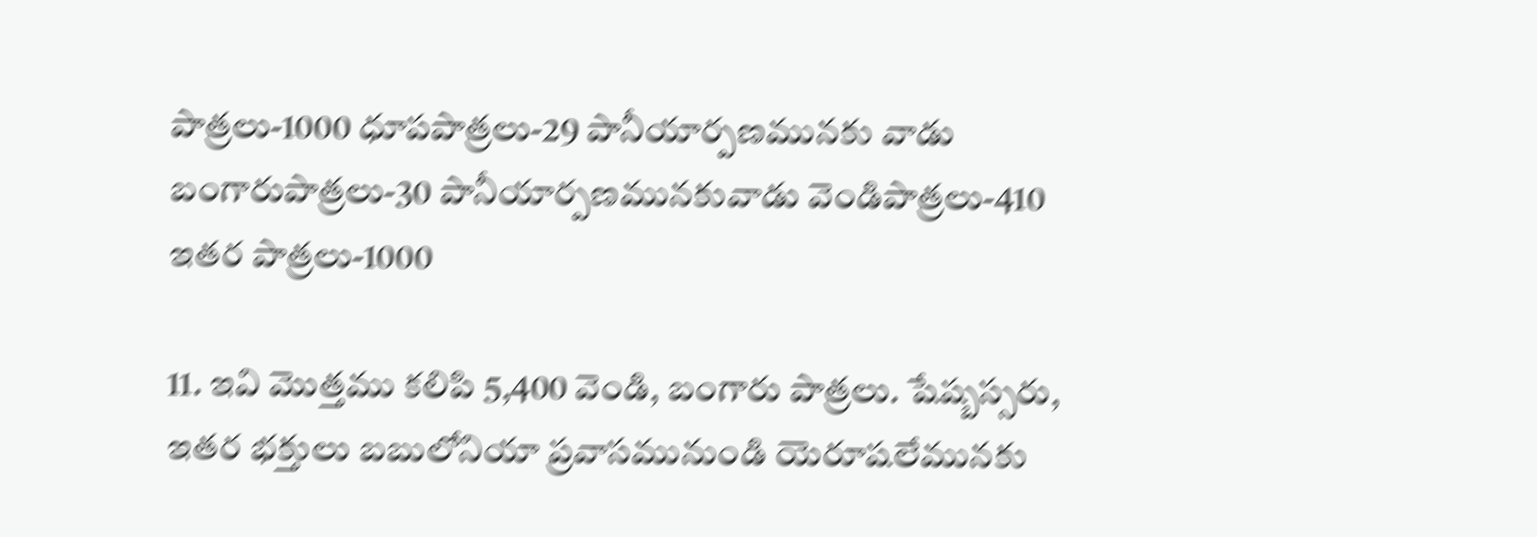పాత్రలు-1000 ధూపపాత్రలు-29 పానీయార్పణమునకు వాడు బంగారుపాత్రలు-30 పానీయార్పణమునకువాడు వెండిపాత్రలు-410 ఇతర పాత్రలు-1000

11. ఇవి మొత్తము కలిపి 5,400 వెండి, బంగారు పాత్రలు. షేష్బస్సరు, ఇతర భక్తులు బబులోనియా ప్రవాసమునుండి యెరూషలేమునకు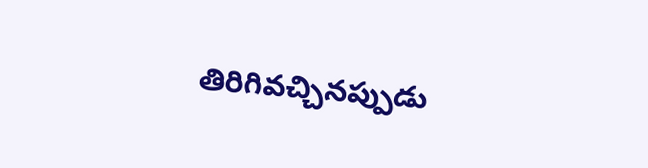తిరిగివచ్చినప్పుడు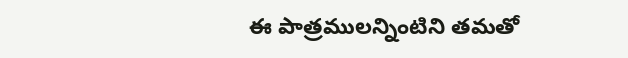ఈ పాత్రములన్నింటిని తమతో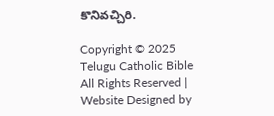కొనివచ్చిరి.

Copyright © 2025 Telugu Catholic Bible All Rights Reserved | Website Designed by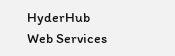HyderHub Web Services